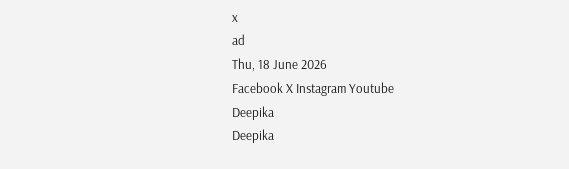x
ad
Thu, 18 June 2026
Facebook X Instagram Youtube
Deepika
Deepika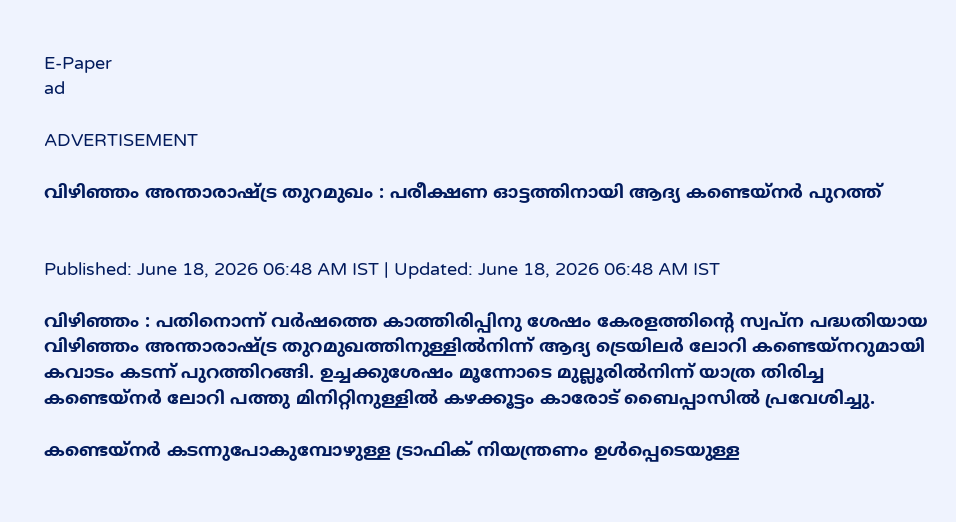E-Paper
ad

ADVERTISEMENT

വിഴിഞ്ഞം അന്താരാഷ്ട്ര തുറമുഖം : പരീക്ഷണ ഓട്ടത്തിനായി ആദ്യ കണ്ടെയ്നർ പുറത്ത്


Published: June 18, 2026 06:48 AM IST | Updated: June 18, 2026 06:48 AM IST

വിഴിഞ്ഞം : പതിനൊന്ന് വർഷത്തെ കാത്തിരിപ്പിനു ശേഷം കേരളത്തിന്‍റെ സ്വപ്‌ന പദ്ധതിയായ വിഴിഞ്ഞം അന്താരാഷ്ട്ര തുറമുഖത്തിനുള്ളിൽനിന്ന് ആദ്യ ട്രെയിലർ ലോറി കണ്ടെയ്നറുമായി കവാടം കടന്ന് പുറത്തിറങ്ങി. ഉച്ചക്കുശേഷം മൂന്നോടെ മുല്ലൂരിൽനിന്ന് യാത്ര തിരിച്ച കണ്ടെയ്നർ ലോറി പത്തു മിനിറ്റിനുള്ളിൽ കഴക്കൂട്ടം കാരോട് ബൈപ്പാസിൽ പ്രവേശിച്ചു.

കണ്ടെയ്നർ കടന്നുപോകുമ്പോഴുള്ള ട്രാഫിക് നിയന്ത്രണം ഉൾപ്പെടെയുള്ള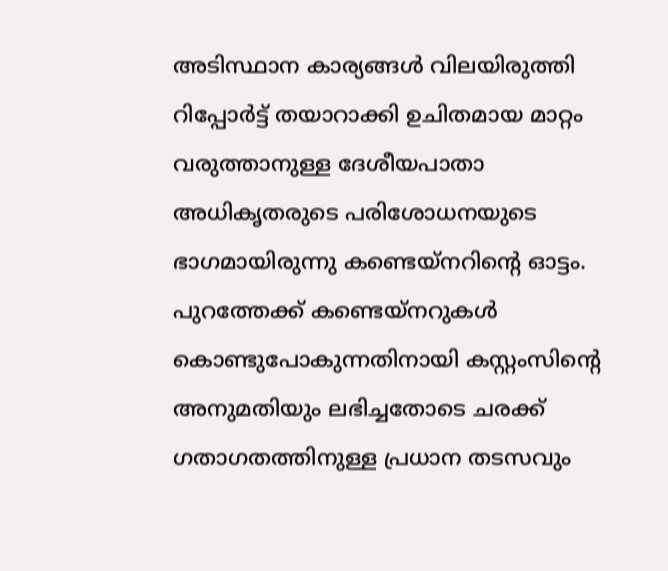അടിസ്ഥാന കാര്യങ്ങൾ വിലയിരുത്തി റിപ്പോർട്ട് തയാറാക്കി ഉചിതമായ മാറ്റം വരുത്താനുള്ള ദേശീയപാതാ അധികൃതരുടെ പരിശോധനയുടെ ഭാഗമായിരുന്നു കണ്ടെയ്നറിന്‍റെ ഓട്ടം. പുറത്തേക്ക് കണ്ടെയ്നറുകൾ കൊണ്ടുപോകുന്നതിനായി കസ്റ്റംസിന്‍റെ അനുമതിയും ലഭിച്ചതോടെ ചരക്ക് ഗതാഗതത്തിനുള്ള പ്രധാന തടസവും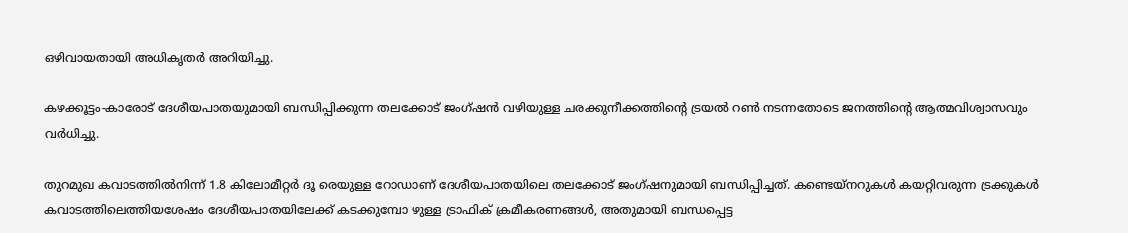ഒഴിവായതായി അധികൃതർ അറിയിച്ചു.

കഴക്കൂട്ടം-കാരോട് ദേശീയപാതയുമായി ബന്ധിപ്പിക്കുന്ന തലക്കോട് ജംഗ്ഷൻ വഴിയുള്ള ചരക്കുനീക്കത്തിന്‍റെ ട്രയൽ റൺ നടന്നതോടെ ജനത്തിന്‍റെ ആത്മവിശ്വാസവും വർധിച്ചു.

തുറമുഖ കവാടത്തിൽനിന്ന് 1.8 കിലോമീറ്റർ ദൂ രെയുള്ള റോഡാണ് ദേശീയപാതയിലെ തലക്കോട് ജംഗ്ഷനുമായി ബന്ധിപ്പിച്ചത്. കണ്ടെയ്നറുകൾ കയറ്റിവരുന്ന ട്രക്കുകൾ കവാടത്തിലെത്തിയശേഷം ദേശീയപാതയിലേക്ക് കടക്കുമ്പോ ഴുള്ള ട്രാഫിക് ക്രമീകരണങ്ങൾ, അതുമായി ബന്ധപ്പെട്ട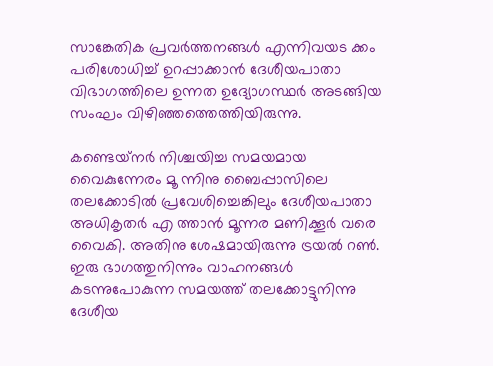സാങ്കേതിക പ്രവർത്തനങ്ങൾ എന്നിവയട ക്കം പരിശോധിച്ച് ഉറപ്പാക്കാൻ ദേശീയപാതാ വിഭാഗത്തിലെ ഉന്നത ഉദ്യോഗസ്ഥർ അടങ്ങിയ സംഘം വിഴിഞ്ഞത്തെത്തിയിരുന്നു.

കണ്ടെയ്‌നർ നിശ്ചയിച്ച സമയമായ വൈകുന്നേരം മൂ ന്നിനു ബൈപ്പാസിലെ തലക്കോടിൽ പ്രവേശിച്ചെങ്കിലും ദേശീയപാതാ അധികൃതർ എ ത്താൻ മൂന്നര മണിക്കൂർ വരെ വൈകി. അതിനു ശേഷമായിരുന്നു ട്രയൽ റൺ. ഇരു ഭാഗത്തുനിന്നും വാഹനങ്ങൾ കടന്നുപോകുന്ന സമയത്ത് തലക്കോട്ടുനിന്നു ദേശീയ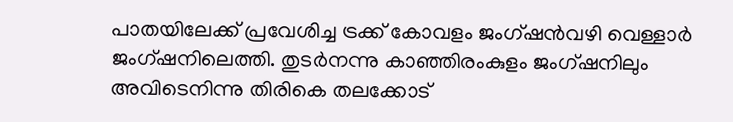പാതയിലേക്ക് പ്രവേശിച്ച ട്രക്ക് കോവളം ജംഗ്ഷൻവഴി വെള്ളാർ ജംഗ്ഷനിലെത്തി. തുടർനന്നു കാഞ്ഞിരംകുളം ജംഗ്ഷനിലും അവിടെനിന്നു തിരികെ തലക്കോട്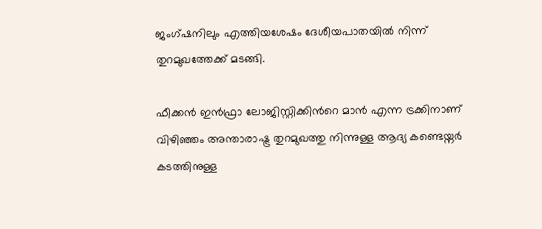ജംഗ്ഷനിലും എത്തിയശേഷം ദേശീയപാതയിൽ നിന്ന് തുറമുഖത്തേക്ക് മടങ്ങി.

ഫീക്കൻ ഇൻഫ്രാ ലോജിസ്റ്റിക്കിന്‍റെ മാൻ എന്ന ട്രക്കിനാണ് വിഴിഞ്ഞം അന്താരാഷ്ട്ര തുറമുഖത്തു നിന്നുള്ള ആദ്യ കണ്ടെയ്നർ കടത്തിനുള്ള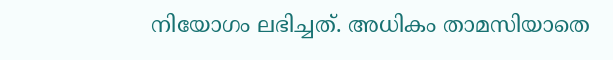നിയോഗം ലഭിച്ചത്. അധികം താമസിയാതെ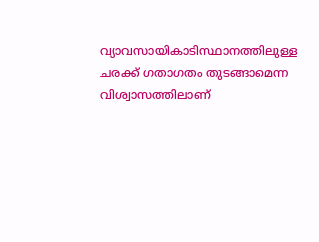വ്യാവസായികാടിസ്ഥാനത്തിലുള്ള ചരക്ക് ഗതാഗതം തുടങ്ങാമെന്ന വിശ്വാസത്തിലാണ്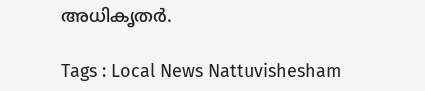അധികൃതർ.

Tags : Local News Nattuvishesham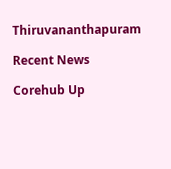Thiruvananthapuram

Recent News

Corehub Up